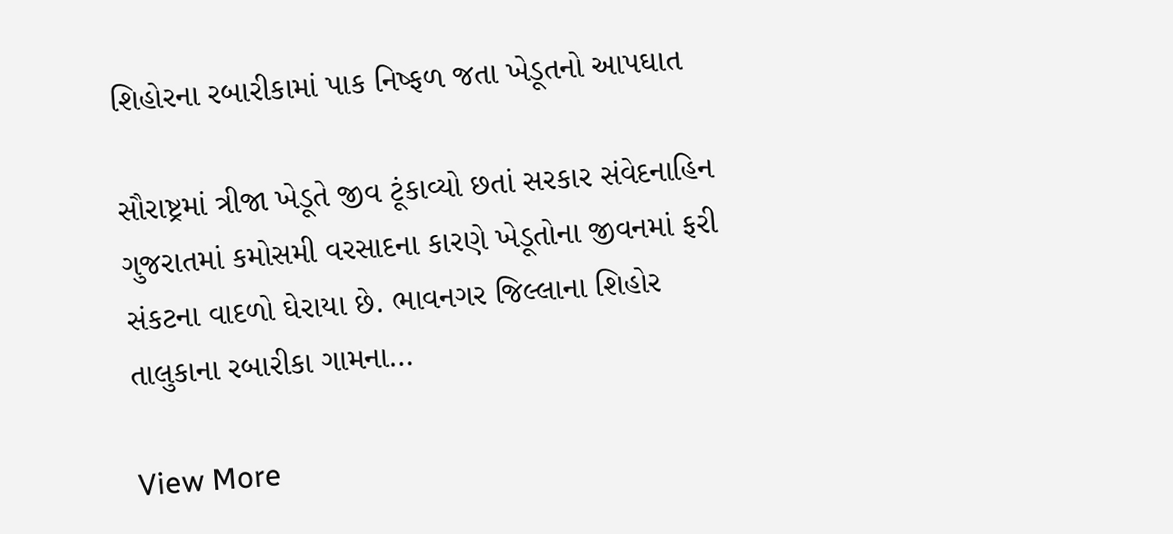શિહોરના રબારીકામાં પાક નિષ્ફળ જતા ખેડૂતનો આપઘાત

સૌરાષ્ટ્રમાં ત્રીજા ખેડૂતે જીવ ટૂંકાવ્યો છતાં સરકાર સંવેદનાહિન ગુજરાતમાં કમોસમી વરસાદના કારણે ખેડૂતોના જીવનમાં ફરી સંકટના વાદળો ઘેરાયા છે. ભાવનગર જિલ્લાના શિહોર તાલુકાના રબારીકા ગામના…

View More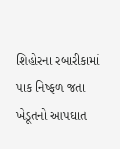શિહોરના રબારીકામાં પાક નિષ્ફળ જતા ખેડૂતનો આપઘાત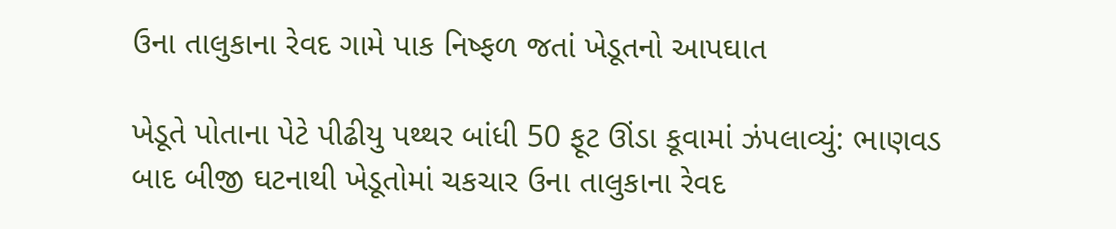ઉના તાલુકાના રેવદ ગામે પાક નિષ્ફળ જતાં ખેડૂતનો આપઘાત

ખેડૂતે પોતાના પેટે પીઢીયુ પથ્થર બાંધી 50 ફૂટ ઊંડા કૂવામાં ઝંપલાવ્યું: ભાણવડ બાદ બીજી ઘટનાથી ખેડૂતોમાં ચકચાર ઉના તાલુકાના રેવદ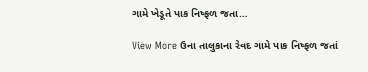ગામે ખેડૂતે પાક નિષ્ફળ જતા…

View More ઉના તાલુકાના રેવદ ગામે પાક નિષ્ફળ જતાં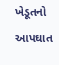ખેડૂતનો આપઘાત